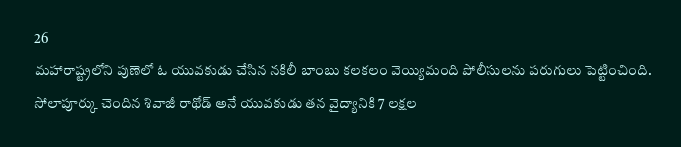26
మహారాష్ట్రలోని పుణెలో ఓ యువకుడు చేసిన నకిలీ బాంబు కలకలం వెయ్యిమంది పోలీసులను పరుగులు పెట్టించింది. సోలాపూర్కు చెందిన శివాజీ రాథోడ్ అనే యువకుడు తన వైద్యానికి 7 లక్షల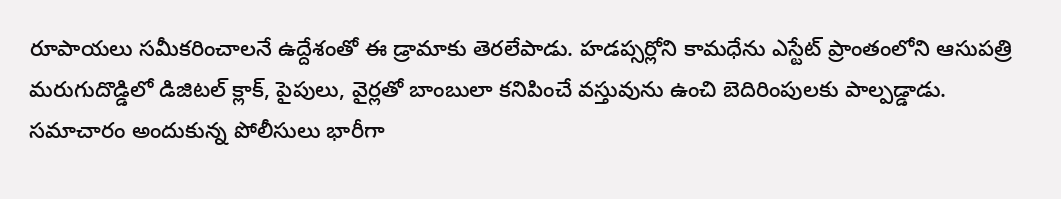రూపాయలు సమీకరించాలనే ఉద్దేశంతో ఈ డ్రామాకు తెరలేపాడు. హడప్సర్లోని కామధేను ఎస్టేట్ ప్రాంతంలోని ఆసుపత్రి మరుగుదొడ్డిలో డిజిటల్ క్లాక్, పైపులు, వైర్లతో బాంబులా కనిపించే వస్తువును ఉంచి బెదిరింపులకు పాల్పడ్డాడు. సమాచారం అందుకున్న పోలీసులు భారీగా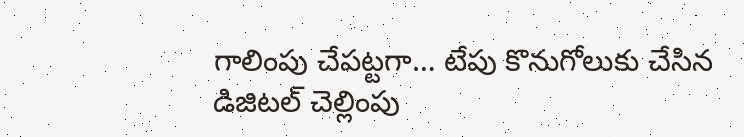గాలింపు చేపట్టగా… టేపు కొనుగోలుకు చేసిన డిజిటల్ చెల్లింపు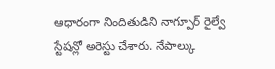ఆధారంగా నిందితుడిని నాగ్పూర్ రైల్వే స్టేషన్లో అరెస్టు చేశారు. నేపాల్కు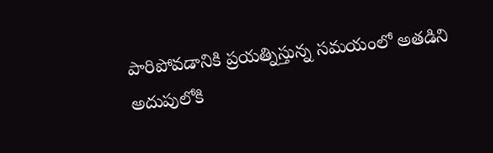పారిపోవడానికి ప్రయత్నిస్తున్న సమయంలో అతడిని అదుపులోకి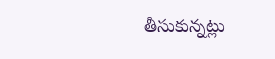తీసుకున్నట్లు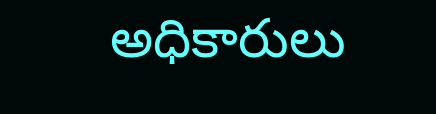అధికారులు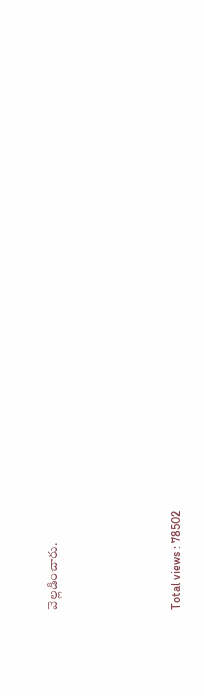వెల్లడించారు.





Total views : 78502